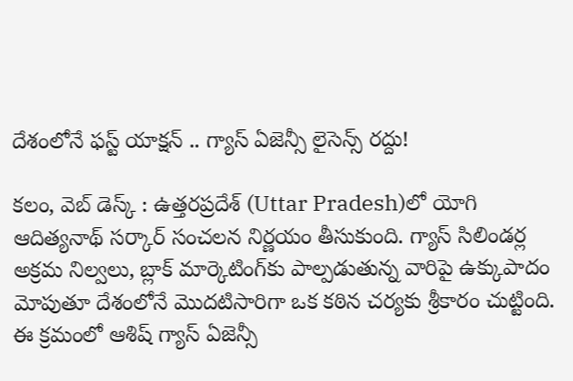దేశంలోనే ఫస్ట్ యాక్షన్ .. గ్యాస్ ఏజెన్సీ లైసెన్స్ రద్దు!

కలం, వెబ్ డెస్క్ : ఉత్తరప్రదేశ్‌ (Uttar Pradesh)లో యోగి ఆదిత్యనాథ్ సర్కార్ సంచలన నిర్ణయం తీసుకుంది. గ్యాస్ సిలిండర్ల అక్రమ నిల్వలు, బ్లాక్ మార్కెటింగ్‌కు పాల్పడుతున్న వారిపై ఉక్కుపాదం మోపుతూ దేశంలోనే మొదటిసారిగా ఒక కఠిన చర్యకు శ్రీకారం చుట్టింది. ఈ క్రమంలో ఆశిష్ గ్యాస్ ఏజెన్సీ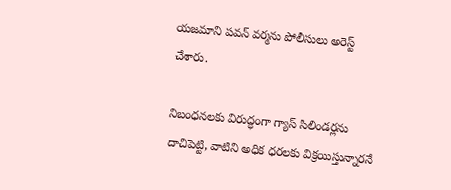యజమాని పవన్ వర్మను పోలీసులు అరెస్ట్ చేశారు.

నిబంధనలకు విరుద్ధంగా గ్యాస్ సిలిండర్లను దాచిపెట్టి, వాటిని అధిక ధరలకు విక్రయిస్తున్నారనే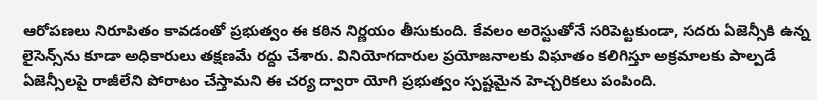ఆరోపణలు నిరూపితం కావడంతో ప్రభుత్వం ఈ కఠిన నిర్ణయం తీసుకుంది. కేవలం అరెస్టుతోనే సరిపెట్టకుండా, సదరు ఏజెన్సీకి ఉన్న లైసెన్స్‌ను కూడా అధికారులు తక్షణమే రద్దు చేశారు. వినియోగదారుల ప్రయోజనాలకు విఘాతం కలిగిస్తూ అక్రమాలకు పాల్పడే ఏజెన్సీలపై రాజీలేని పోరాటం చేస్తామని ఈ చర్య ద్వారా యోగి ప్రభుత్వం స్పష్టమైన హెచ్చరికలు పంపింది.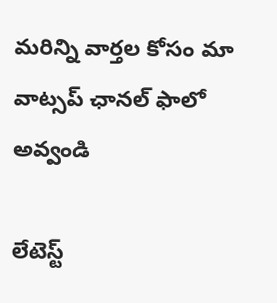మ‌రిన్ని వార్త‌ల కోసం మా వాట్స‌ప్ ఛాన‌ల్ ఫాలో అవ్వండి

లేటెస్ట్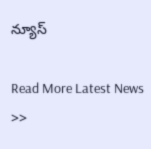న్యూస్‌

Read More Latest News >>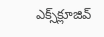ఎక్స్‌క్లూజివ్‌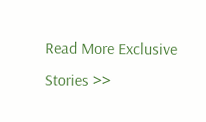Read More Exclusive Stories >>